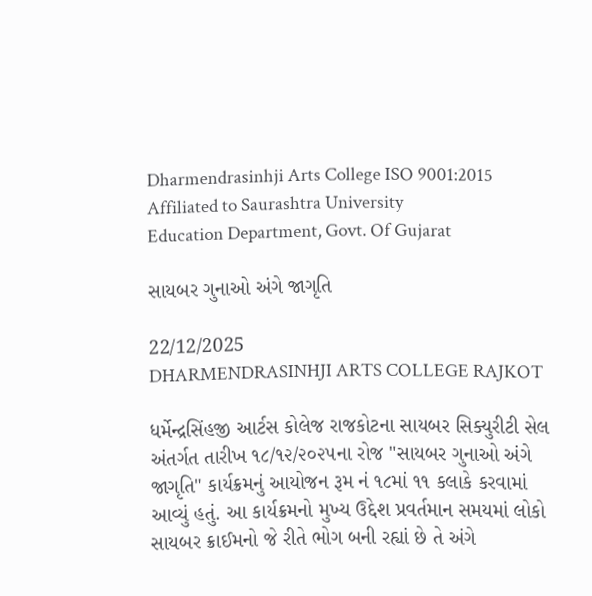Dharmendrasinhji Arts College ISO 9001:2015
Affiliated to Saurashtra University
Education Department, Govt. Of Gujarat

સાયબર ગુનાઓ અંગે જાગૃતિ

22/12/2025
DHARMENDRASINHJI ARTS COLLEGE RAJKOT

ધર્મેન્દ્રસિંહજી આર્ટસ કોલેજ રાજકોટના સાયબર સિક્યુરીટી સેલ અંતર્ગત તારીખ ૧૮/૧૨/૨૦૨૫ના રોજ "સાયબર ગુનાઓ અંગે જાગૃતિ" કાર્યક્રમનું આયોજન રૂમ નં ૧૮માં ૧૧ કલાકે કરવામાં આવ્યું હતું. આ કાર્યક્રમનો મુખ્ય ઉદ્દેશ પ્રવર્તમાન સમયમાં લોકો સાયબર ક્રાઈમનો જે રીતે ભોગ બની રહ્યાં છે તે અંગે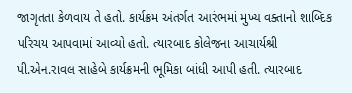જાગૃતતા કેળવાય તે હતો. કાર્યક્રમ અંતર્ગત આરંભમાં મુખ્ય વક્તાનો શાબ્દિક પરિચય આપવામાં આવ્યો હતો. ત્યારબાદ કોલેજના આચાર્યશ્રી પી.એન.રાવલ સાહેબે કાર્યક્રમની ભૂમિકા બાંધી આપી હતી. ત્યારબાદ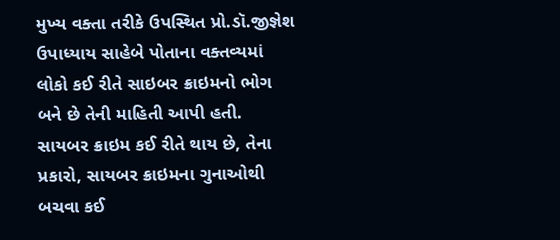મુખ્ય વક્તા તરીકે ઉપસ્થિત પ્રો.ડૉ.જીજ્ઞેશ ઉપાધ્યાય સાહેબે પોતાના વક્તવ્યમાં લોકો કઈ રીતે સાઇબર ક્રાઇમનો ભોગ બને છે તેની માહિતી આપી હતી. સાયબર ક્રાઇમ કઈ રીતે થાય છે, તેના પ્રકારો, સાયબર ક્રાઇમના ગુનાઓથી બચવા કઈ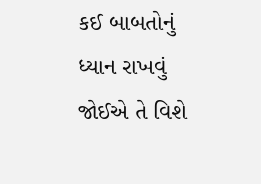કઈ બાબતોનું ધ્યાન રાખવું જોઈએ તે વિશે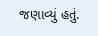જણાવ્યું હતું.